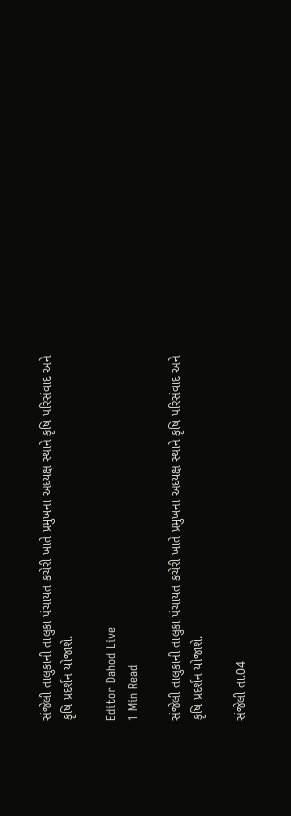સંજેલી તાલુકાની તાલુકા પંચાયત કચેરી ખાતે પ્રમુખના અધ્યક્ષ સ્થાને કૃષિ પરિસંવાદ અને કૃષિ પ્રદર્શન યોજાશે.

Editor Dahod Live
1 Min Read

સંજેલી તાલુકાની તાલુકા પંચાયત કચેરી ખાતે પ્રમુખના અધ્યક્ષ સ્થાને કૃષિ પરિસંવાદ અને કૃષિ પ્રદર્શન યોજાશે.

સંજેલી તા.04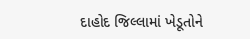દાહોદ જિલ્લામાં ખેડૂતોને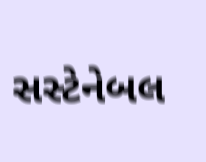સસ્ટેનેબલ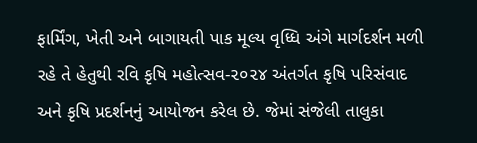ફાર્મિંગ, ખેતી અને બાગાયતી પાક મૂલ્ય વૃધ્ધિ અંગે માર્ગદર્શન મળી રહે તે હેતુથી રવિ કૃષિ મહોત્સવ-૨૦૨૪ અંતર્ગત કૃષિ પરિસંવાદ અને કૃષિ પ્રદર્શનનું આયોજન કરેલ છે. જેમાં સંજેલી તાલુકા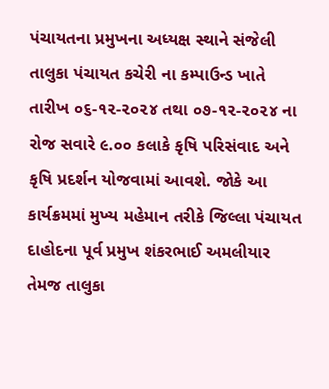પંચાયતના પ્રમુખના અધ્યક્ષ સ્થાને સંજેલી તાલુકા પંચાયત કચેરી ના કમ્પાઉન્ડ ખાતે તારીખ ૦૬-૧૨-૨૦૨૪ તથા ૦૭-૧૨-૨૦૨૪ ના રોજ સવારે ૯.૦૦ કલાકે કૃષિ પરિસંવાદ અને કૃષિ પ્રદર્શન યોજવામાં આવશે. જોકે આ કાર્યક્રમમાં મુખ્ય મહેમાન તરીકે જિલ્લા પંચાયત દાહોદના પૂર્વ પ્રમુખ શંકરભાઈ અમલીયાર તેમજ તાલુકા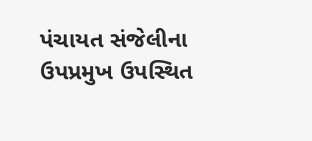પંચાયત સંજેલીના ઉપપ્રમુખ ઉપસ્થિત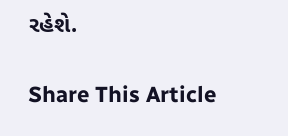રહેશે.

Share This Article